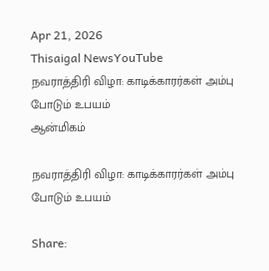Apr 21, 2026
Thisaigal NewsYouTube
நவராத்திரி விழா: காடிக்காரர்கள் அம்பு போடும் உபயம்
ஆன்மிகம்

நவராத்திரி விழா: காடிக்காரர்கள் அம்பு போடும் உபயம்

Share: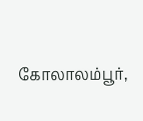கோலாலம்பூர்,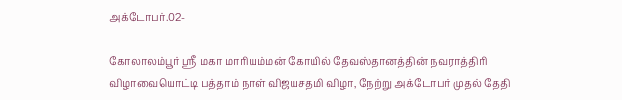அக்டோபர்.02-

கோலாலம்பூர் ஸ்ரீ மகா மாரியம்மன் கோயில் தேவஸ்தானத்தின் நவராத்திரி விழாவையொட்டி பத்தாம் நாள் விஜயசதமி விழா, நேற்று அக்டோபர் முதல் தேதி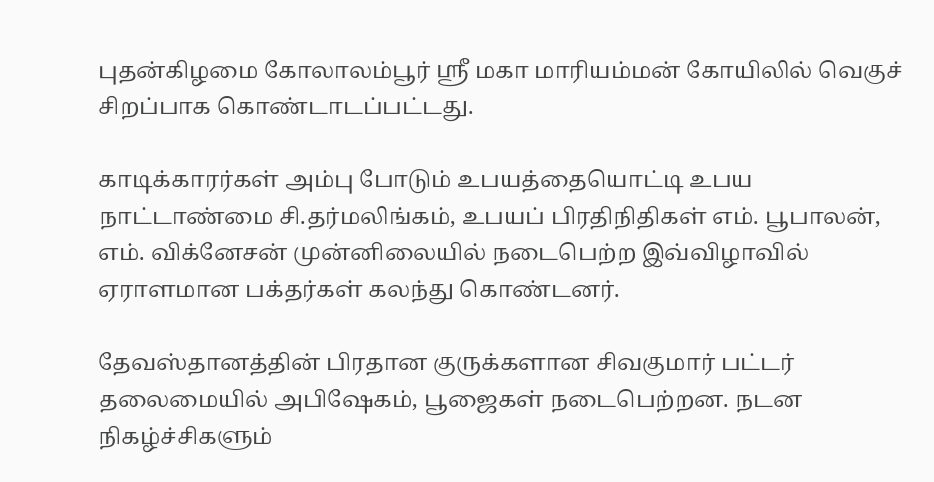புதன்கிழமை கோலாலம்பூர் ஸ்ரீ மகா மாரியம்மன் கோயிலில் வெகுச் சிறப்பாக கொண்டாடப்பட்டது.

காடிக்காரர்கள் அம்பு போடும் உபயத்தையொட்டி உபய நாட்டாண்மை சி.தர்மலிங்கம், உபயப் பிரதிநிதிகள் எம். பூபாலன், எம். விக்னேசன் முன்னிலையில் நடைபெற்ற இவ்விழாவில் ஏராளமான பக்தர்கள் கலந்து கொண்டனர்.

தேவஸ்தானத்தின் பிரதான குருக்களான சிவகுமார் பட்டர் தலைமையில் அபிஷேகம், பூஜைகள் நடைபெற்றன. நடன நிகழ்ச்சிகளும்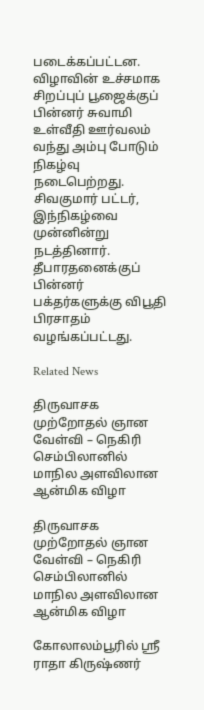படைக்கப்பட்டன. விழாவின் உச்சமாக சிறப்புப் பூஜைக்குப் பின்னர் சுவாமி உள்வீதி ஊர்வலம் வந்து அம்பு போடும் நிகழ்வு நடைபெற்றது. சிவகுமார் பட்டர், இந்நிகழ்வை முன்னின்று நடத்தினார். தீபாரதனைக்குப் பின்னர் பக்தர்களுக்கு விபூதி பிரசாதம் வழங்கப்பட்டது.

Related News

திருவாசக முற்றோதல் ஞான வேள்வி – நெகிரி செம்பிலானில் மாநில அளவிலான ஆன்மிக விழா

திருவாசக முற்றோதல் ஞான வேள்வி – நெகிரி செம்பிலானில் மாநில அளவிலான ஆன்மிக விழா

கோலாலம்பூரில் ஸ்ரீ ராதா கிருஷ்ணர்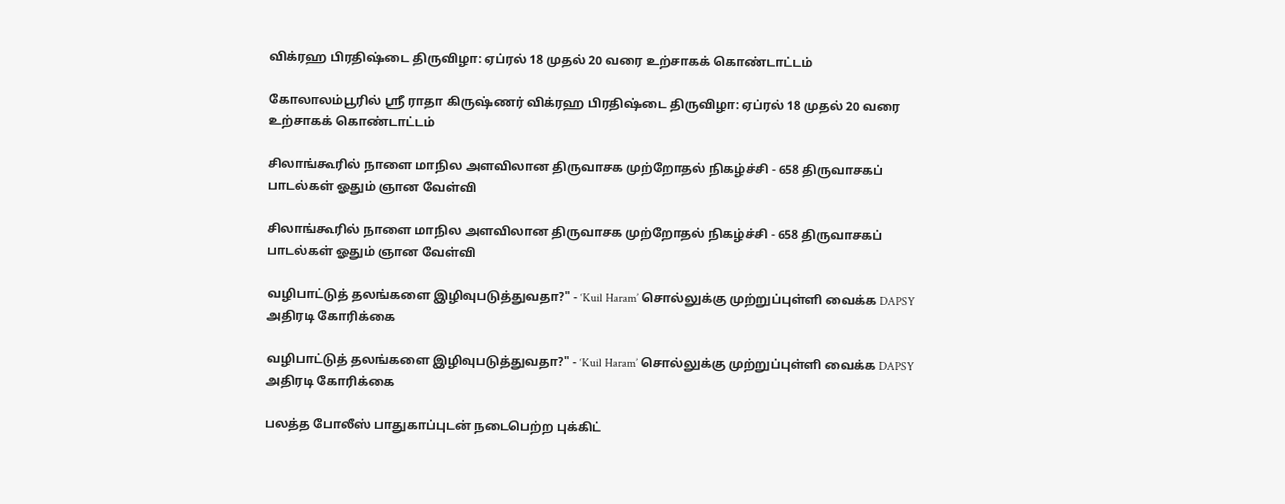விக்ரஹ பிரதிஷ்டை திருவிழா: ஏப்ரல் 18 முதல் 20 வரை உற்சாகக் கொண்டாட்டம்

கோலாலம்பூரில் ஸ்ரீ ராதா கிருஷ்ணர் விக்ரஹ பிரதிஷ்டை திருவிழா: ஏப்ரல் 18 முதல் 20 வரை உற்சாகக் கொண்டாட்டம்

சிலாங்கூரில் நாளை மாநில அளவிலான திருவாசக முற்றோதல் நிகழ்ச்சி - 658 திருவாசகப் பாடல்கள் ஓதும் ஞான வேள்வி

சிலாங்கூரில் நாளை மாநில அளவிலான திருவாசக முற்றோதல் நிகழ்ச்சி - 658 திருவாசகப் பாடல்கள் ஓதும் ஞான வேள்வி

வழிபாட்டுத் தலங்களை இழிவுபடுத்துவதா?" - ‘Kuil Haram’ சொல்லுக்கு முற்றுப்புள்ளி வைக்க DAPSY அதிரடி கோரிக்கை

வழிபாட்டுத் தலங்களை இழிவுபடுத்துவதா?" - ‘Kuil Haram’ சொல்லுக்கு முற்றுப்புள்ளி வைக்க DAPSY அதிரடி கோரிக்கை

பலத்த போலீஸ் பாதுகாப்புடன் நடைபெற்ற புக்கிட்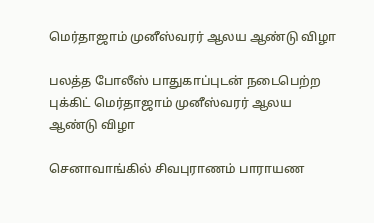மெர்தாஜாம் முனீஸ்வரர் ஆலய ஆண்டு விழா

பலத்த போலீஸ் பாதுகாப்புடன் நடைபெற்ற புக்கிட் மெர்தாஜாம் முனீஸ்வரர் ஆலய ஆண்டு விழா

செனாவாங்கில் சிவபுராணம் பாராயண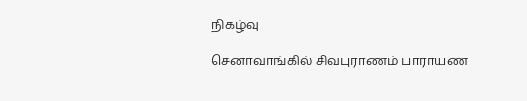நிகழ்வு

செனாவாங்கில் சிவபுராணம் பாராயண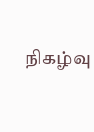நிகழ்வு